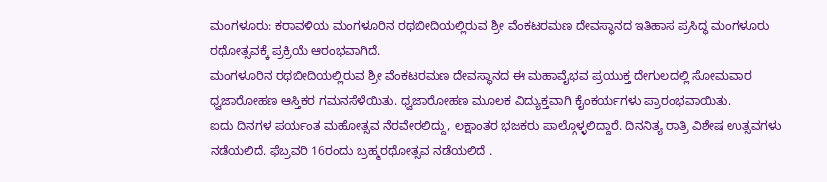ಮಂಗಳೂರು: ಕರಾವಳಿಯ ಮಂಗಳೂರಿನ ರಥಬೀದಿಯಲ್ಲಿರುವ ಶ್ರೀ ವೆಂಕಟರಮಣ ದೇವಸ್ಥಾನದ ಇತಿಹಾಸ ಪ್ರಸಿದ್ಧ ಮಂಗಳೂರು ರಥೋತ್ಸವಕ್ಕೆ ಪ್ರಕ್ರಿಯೆ ಆರಂಭವಾಗಿದೆ.
ಮಂಗಳೂರಿನ ರಥಬೀದಿಯಲ್ಲಿರುವ ಶ್ರೀ ವೆಂಕಟರಮಣ ದೇವಸ್ಥಾನದ ಈ ಮಹಾವೈಭವ ಪ್ರಯುಕ್ತ ದೇಗುಲದಲ್ಲಿ ಸೋಮವಾರ ಧ್ವಜಾರೋಹಣ ಆಸ್ತಿಕರ ಗಮನಸೆಳೆಯಿತು. ಧ್ವಜಾರೋಹಣ ಮೂಲಕ ವಿದ್ಯುಕ್ತವಾಗಿ ಕೈಂಕರ್ಯಗಳು ಪ್ರಾರಂಭವಾಯಿತು.
ಐದು ದಿನಗಳ ಪರ್ಯಂತ ಮಹೋತ್ಸವ ನೆರವೇರಲಿದ್ದು, ಲಕ್ಷಾಂತರ ಭಜಕರು ಪಾಲ್ಗೊಳ್ಳಲಿದ್ದಾರೆ. ದಿನನಿತ್ಯ ರಾತ್ರಿ ವಿಶೇಷ ಉತ್ಸವಗಳು ನಡೆಯಲಿದೆ. ಫೆಬ್ರವರಿ 16ರಂದು ಬ್ರಹ್ಮರಥೋತ್ಸವ ನಡೆಯಲಿದೆ .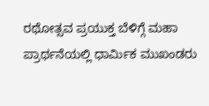ರಥೋತ್ಸವ ಪ್ರಯುಕ್ತ ಬೆಳಿಗ್ಗೆ ಮಹಾ ಪ್ರಾರ್ಥನೆಯಲ್ಲಿ ಧಾರ್ಮಿಕ ಮುಖಂಡರು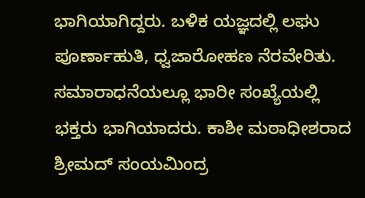ಭಾಗಿಯಾಗಿದ್ದರು. ಬಳಿಕ ಯಜ್ಞದಲ್ಲಿ ಲಘು ಪೂರ್ಣಾಹುತಿ, ಧ್ವಜಾರೋಹಣ ನೆರವೇರಿತು. ಸಮಾರಾಧನೆಯಲ್ಲೂ ಭಾರೀ ಸಂಖ್ಯೆಯಲ್ಲಿ ಭಕ್ತರು ಭಾಗಿಯಾದರು. ಕಾಶೀ ಮಠಾಧೀಶರಾದ ಶ್ರೀಮದ್ ಸಂಯಮಿಂದ್ರ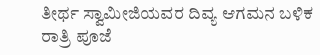ತೀರ್ಥ ಸ್ವಾಮೀಜಿಯವರ ದಿವ್ಯ ಆಗಮನ ಬಳಿಕ ರಾತ್ರಿ ಪೂಜೆ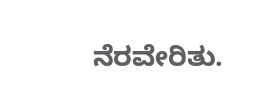ನೆರವೇರಿತು.